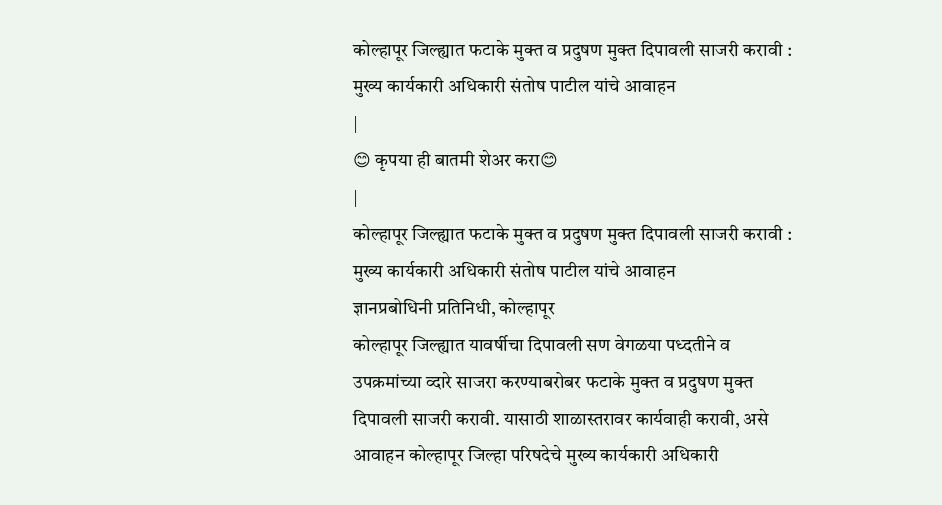कोल्हापूर जिल्ह्यात फटाके मुक्त व प्रदुषण मुक्त दिपावली साजरी करावी : मुख्य कार्यकारी अधिकारी संतोष पाटील यांचे आवाहन
|
😊 कृपया ही बातमी शेअर करा😊
|
कोल्हापूर जिल्ह्यात फटाके मुक्त व प्रदुषण मुक्त दिपावली साजरी करावी : मुख्य कार्यकारी अधिकारी संतोष पाटील यांचे आवाहन
ज्ञानप्रबोधिनी प्रतिनिधी, कोल्हापूर
कोल्हापूर जिल्ह्यात यावर्षीचा दिपावली सण वेगळया पध्दतीने व उपक्रमांच्या व्दारे साजरा करण्याबरोबर फटाके मुक्त व प्रदुषण मुक्त दिपावली साजरी करावी. यासाठी शाळास्तरावर कार्यवाही करावी, असे आवाहन कोल्हापूर जिल्हा परिषदेचे मुख्य कार्यकारी अधिकारी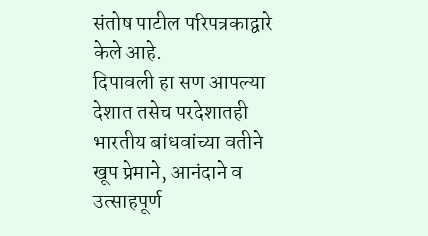संतोष पाटील परिपत्रकाद्वारे केले आहे.
दिपावली हा सण आपल्या देशात तसेच परदेशातही भारतीय बांधवांच्या वतीने खूप प्रेमाने, आनंदाने व उत्साहपूर्ण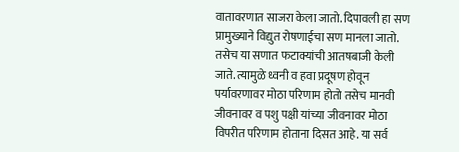वातावरणात साजरा केला जातो. दिपावली हा सण प्रामुख्याने विद्युत रोषणाईचा सण मानला जातो. तसेच या सणात फटाक्यांची आतषबाजी केली जाते. त्यामुळे ध्वनी व हवा प्रदूषण होवून पर्यावरणावर मोठा परिणाम होतो तसेच मानवी जीवनावर व पशु पक्षी यांच्या जीवनावर मोठा विपरीत परिणाम होताना दिसत आहे. या सर्व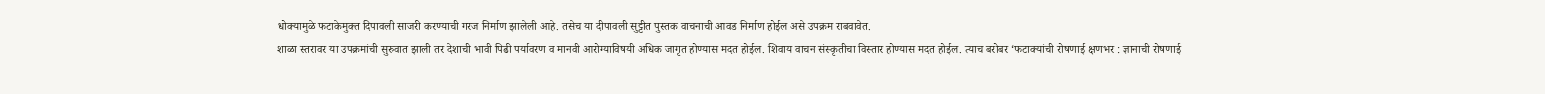धोक्यामुळे फटाकेमुक्त दिपावली साजरी करण्याची गरज निर्माण झालेली आहे. तसेच या दीपावली सुट्टीत पुस्तक वाचनाची आवड निर्माण होईल असे उपक्रम राबवावेत.
शाळा स्तरावर या उपक्रमांची सुरुवात झाली तर देशाची भावी पिढी पर्यावरण व मानवी आरोग्याविषयी अधिक जागृत होण्यास मदत होईल. शिवाय वाचन संस्कृतीचा विस्तार होण्यास मदत होईल. त्याच बरोबर ‘फटाक्यांची रोषणाई क्षणभर : ज्ञानाची रोषणाई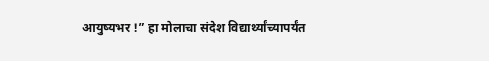आयुष्यभर !” हा मोलाचा संदेश विद्यार्थ्यांच्यापर्यंत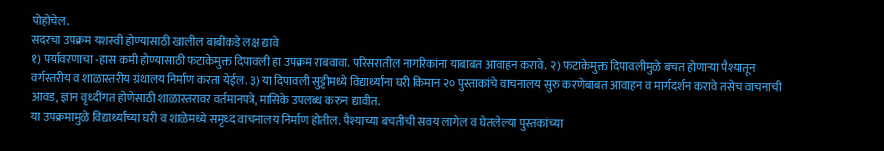पोहोचेल.
सदरचा उपक्रम यशस्वी होण्यासाठी खालील बाबींकडे लक्ष द्यावे
१) पर्यावरणाचा -हास कमी होण्यासाठी फटाकेमुक्त दिपावली हा उपक्रम राबवावा. परिसरातील नागरिकांना याबाबत आवाहन करावे. २) फटाकेमुक्त दिपावलीमुळे बचत होणाऱ्या पैश्यातून वर्गस्तरीय व शाळास्तरीय ग्रंथालय निर्माण करता येईल. ३) या दिपावली सुट्टीमध्ये विद्यार्थ्यांना घरी किमान २० पुस्ताकांचे वाचनालय सुरु करणेबाबत आवाहन व मार्गदर्शन करावे तसेच वाचनाची आवड, ज्ञान वृध्दींगत होणेसाठी शाळास्तरावर वर्तमानपत्रे, मासिके उपलब्ध करुन द्यावीत.
या उपक्रमामुळे विद्यार्थ्यांच्या घरी व शाळेमध्ये समृध्द वाचनालय निर्माण होतील. पैश्याच्या बचतीची सवय लागेल व घेतलेल्या पुस्तकांच्या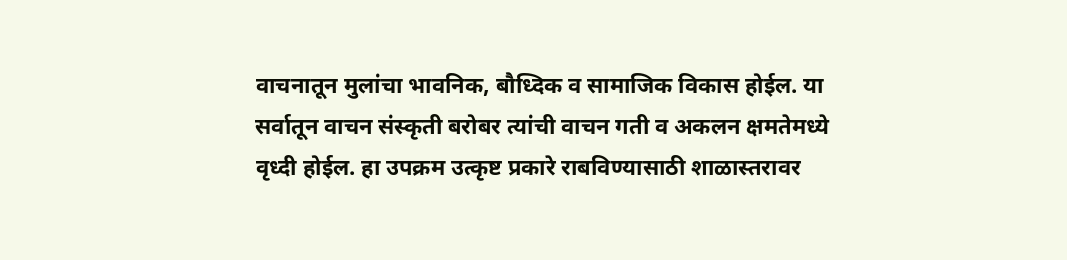वाचनातून मुलांचा भावनिक, बौध्दिक व सामाजिक विकास होईल. या सर्वातून वाचन संस्कृती बरोबर त्यांची वाचन गती व अकलन क्षमतेमध्ये वृध्दी होईल. हा उपक्रम उत्कृष्ट प्रकारे राबविण्यासाठी शाळास्तरावर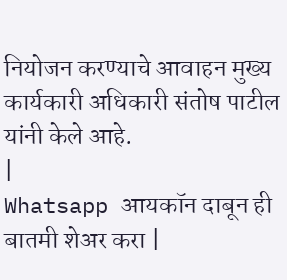नियोजन करण्याचे आवाहन मुख्य कार्यकारी अधिकारी संतोष पाटील यांनी केले आहे.
|
Whatsapp आयकॉन दाबून ही बातमी शेअर करा |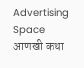Advertising Space
आणखी कथा